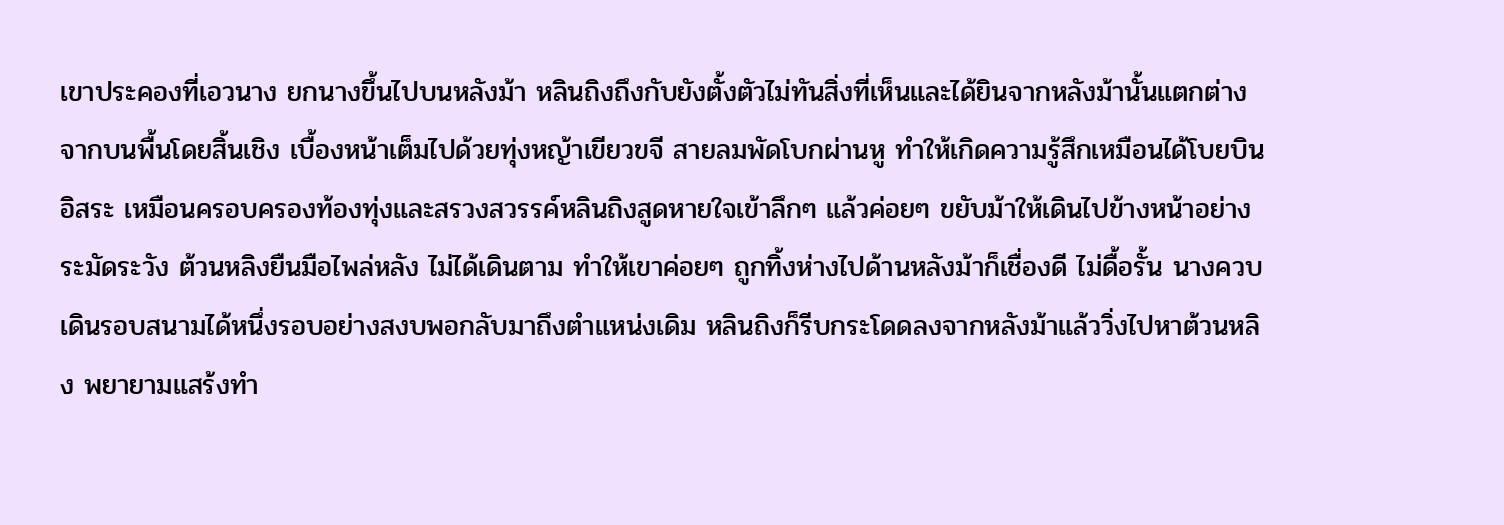เขาประคองที่เอวนาง ยกนางขึ้นไปบนหลังม้า หลินถิงถึงกับยังตั้งตัวไม่ทันสิ่งที่เห็นและได้ยินจากหลังม้านั้นแตกต่างจากบนพื้นโดยสิ้นเชิง เบื้องหน้าเต็มไปด้วยทุ่งหญ้าเขียวขจี สายลมพัดโบกผ่านหู ทำให้เกิดความรู้สึกเหมือนได้โบยบินอิสระ เหมือนครอบครองท้องทุ่งและสรวงสวรรค์หลินถิงสูดหายใจเข้าลึกๆ แล้วค่อยๆ ขยับม้าให้เดินไปข้างหน้าอย่างระมัดระวัง ต้วนหลิงยืนมือไพล่หลัง ไม่ได้เดินตาม ทำให้เขาค่อยๆ ถูกทิ้งห่างไปด้านหลังม้าก็เชื่องดี ไม่ดื้อรั้น นางควบเดินรอบสนามได้หนึ่งรอบอย่างสงบพอกลับมาถึงตำแหน่งเดิม หลินถิงก็รีบกระโดดลงจากหลังม้าแล้ววิ่งไปหาต้วนหลิง พยายามแสร้งทำ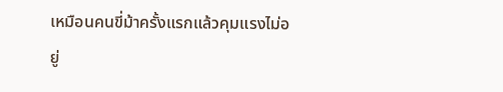เหมือนคนขี่ม้าครั้งแรกแล้วคุมแรงไม่อยู่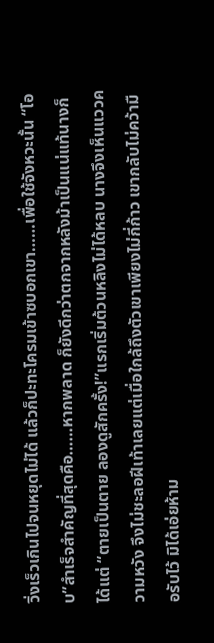วิ่งเร็วเกินไปจนหยุดไม่ได้ แล้วก็ปะทะโครมเข้าซบอกเขา……เพื่อใช้จังหวะนั้น “โอบ”สำเร็จสำคัญที่สุดคือ……หากพลาด ก็ยังดีกว่าตกจากหลังม้าเป็นแน่แท้นางก็ได้แต่ “ตายเป็นตาย ลองดูสักครั้ง!”แรกเริ่มต้วนหลิงไม่ได้หลบ นางจึงเห็นแววความหวัง จึงไม่ชะลอฝีเท้าเลยแต่เมื่อใกล้ถึงตัวเขาเพียงไม่กี่ก้าว เขากลับไม่คว้ามือรับไว้ มิได้เอ่ยห้าม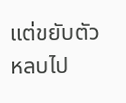แต่ขยับตัวหลบไป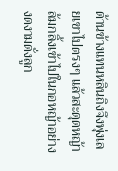ด้านข้างแทนหลินถิงจึงพุ่งเลยเขาไปตรงๆ แล้วสะดุดหญ้าล้มกลิ้งเข้าไปในกอหญ้าอย่างงดงามดั่งลูก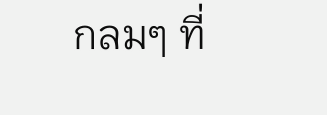กลมๆ ที่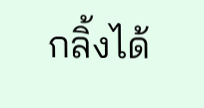กลิ้งได้